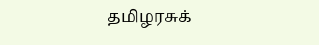தமிழரசுக்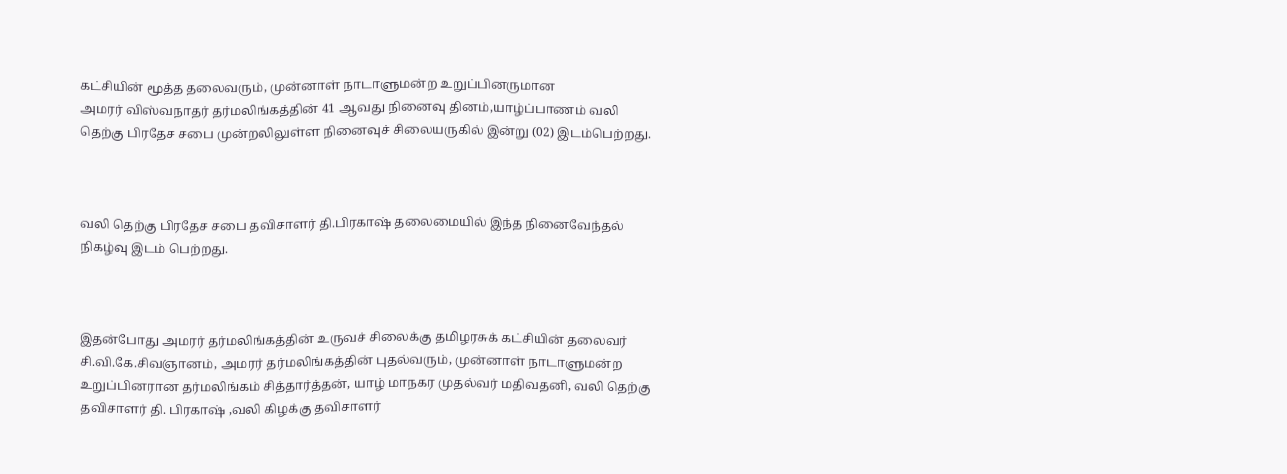கட்சியின் மூத்த தலைவரும், முன்னாள் நாடாளுமன்ற உறுப்பினருமான
அமரர் விஸ்வநாதர் தர்மலிங்கத்தின் 41 ஆவது நினைவு தினம்,யாழ்ப்பாணம் வலி தெற்கு பிரதேச சபை முன்றலிலுள்ள நினைவுச் சிலையருகில் இன்று (02) இடம்பெற்றது.



வலி தெற்கு பிரதேச சபை தவிசாளர் தி.பிரகாஷ் தலைமையில் இந்த நினைவேந்தல் நிகழ்வு இடம் பெற்றது.



இதன்போது அமரர் தர்மலிங்கத்தின் உருவச் சிலைக்கு தமிழரசுக் கட்சியின் தலைவர் சி.வி.கே.சிவஞானம், அமரர் தர்மலிங்கத்தின் புதல்வரும், முன்னாள் நாடாளுமன்ற உறுப்பினரான தர்மலிங்கம் சித்தார்த்தன், யாழ் மாநகர முதல்வர் மதிவதனி, வலி தெற்கு தவிசாளர் தி. பிரகாஷ் ,வலி கிழக்கு தவிசாளர்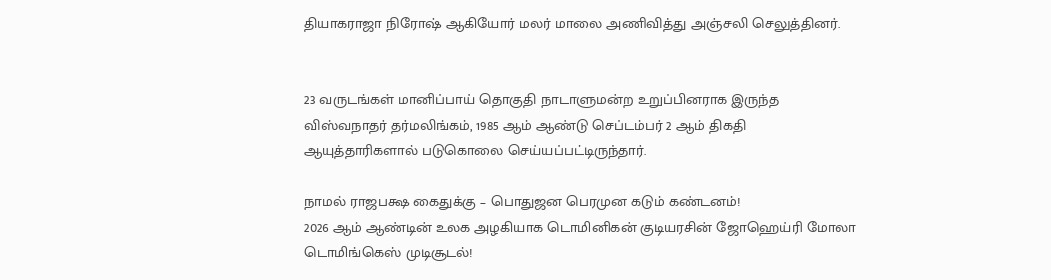தியாகராஜா நிரோஷ் ஆகியோர் மலர் மாலை அணிவித்து அஞ்சலி செலுத்தினர்.


23 வருடங்கள் மானிப்பாய் தொகுதி நாடாளுமன்ற உறுப்பினராக இருந்த விஸ்வநாதர் தர்மலிங்கம், 1985 ஆம் ஆண்டு செப்டம்பர் 2 ஆம் திகதி ஆயுத்தாரிகளால் படுகொலை செய்யப்பட்டிருந்தார்.

நாமல் ராஜபக்ஷ கைதுக்கு – பொதுஜன பெரமுன கடும் கண்டனம்!
2026 ஆம் ஆண்டின் உலக அழகியாக டொமினிகன் குடியரசின் ஜோஹெய்ரி மோலா டொமிங்கெஸ் முடிசூடல்!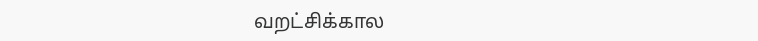வறட்சிக்கால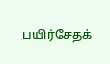பயிர்சேதக்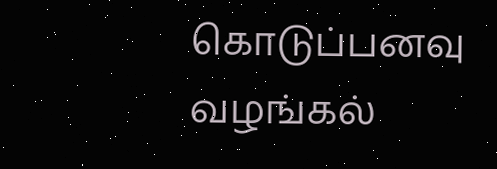கொடுப்பனவு வழங்கல்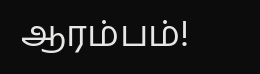ஆரம்பம்!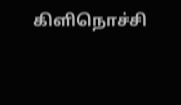கிளிநொச்சி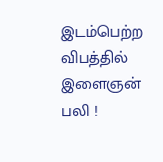இடம்பெற்ற விபத்தில் இளைஞன் பலி !